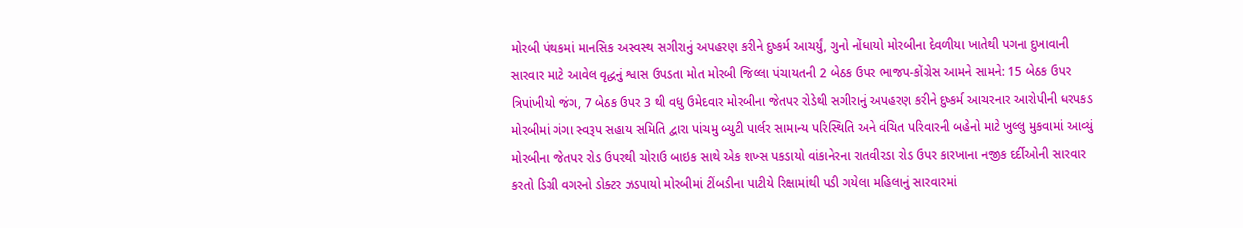મોરબી પંથકમાં માનસિક અસ્વસ્થ સગીરાનું અપહરણ કરીને દુષ્કર્મ આચર્યું, ગુનો નોંધાયો મોરબીના દેવળીયા ખાતેથી પગના દુખાવાની સારવાર માટે આવેલ વૃદ્ધનું શ્વાસ ઉપડતા મોત મોરબી જિલ્લા પંચાયતની 2 બેઠક ઉપર ભાજપ-કોંગ્રેસ આમને સામને: 15 બેઠક ઉપર ત્રિપાંખીયો જંગ, 7 બેઠક ઉપર 3 થી વધુ ઉમેદવાર મોરબીના જેતપર રોડેથી સગીરાનું અપહરણ કરીને દુષ્કર્મ આચરનાર આરોપીની ધરપકડ મોરબીમાં ગંગા સ્વરૂપ સહાય સમિતિ દ્વારા પાંચમુ બ્યુટી પાર્લર સામાન્ય પરિસ્થિતિ અને વંચિત પરિવારની બહેનો માટે ખુલ્લુ મુકવામાં આવ્યું મોરબીના જેતપર રોડ ઉપરથી ચોરાઉ બાઇક સાથે એક શખ્સ પકડાયો વાંકાનેરના રાતવીરડા રોડ ઉપર કારખાના નજીક દર્દીઓની સારવાર કરતો ડિગ્રી વગરનો ડોક્ટર ઝડપાયો મોરબીમાં ટીંબડીના પાટીયે રિક્ષામાંથી પડી ગયેલા મહિલાનું સારવારમાં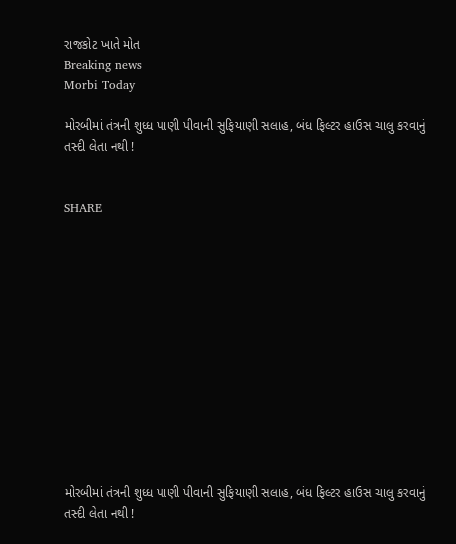રાજકોટ ખાતે મોત
Breaking news
Morbi Today

મોરબીમાં તંત્રની શુધ્ધ પાણી પીવાની સુફિયાણી સલાહ, બંધ ફિલ્ટર હાઉસ ચાલુ કરવાનું તસ્દી લેતા નથી !


SHARE













મોરબીમાં તંત્રની શુધ્ધ પાણી પીવાની સુફિયાણી સલાહ, બંધ ફિલ્ટર હાઉસ ચાલુ કરવાનું તસ્દી લેતા નથી !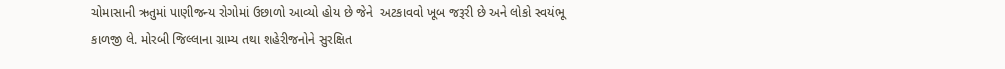ચોમાસાની ઋતુમાં પાણીજન્ય રોગોમાં ઉછાળો આવ્યો હોય છે જેને  અટકાવવો ખૂબ જરૂરી છે અને લોકો સ્વયંભૂ કાળજી લે. મોરબી જિલ્લાના ગ્રામ્ય તથા શહેરીજનોને સુરક્ષિત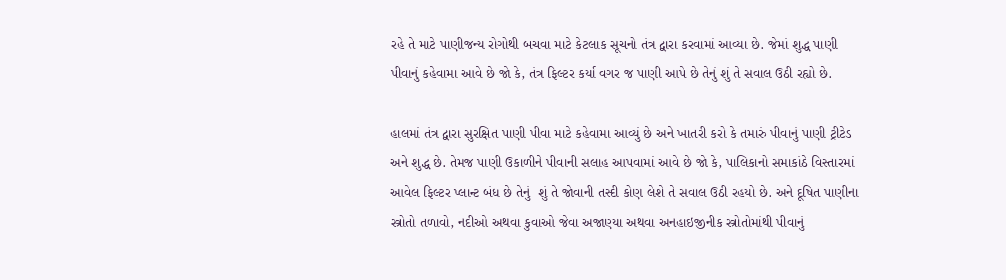રહે તે માટે પાણીજન્ય રોગોથી બચવા માટે કેટલાક સૂચનો તંત્ર દ્વારા કરવામાં આવ્યા છે. જેમાં શુદ્ધ પાણી પીવાનું કહેવામા આવે છે જો કે, તંત્ર ફિલ્ટર કર્યા વગર જ પાણી આપે છે તેનું શું તે સવાલ ઉઠી રહ્યો છે.

હાલમાં તંત્ર દ્વારા સુરક્ષિત પાણી પીવા માટે કહેવામા આવ્યું છે અને ખાતરી કરો કે તમારું પીવાનું પાણી ટ્રીટેડ અને શુદ્ધ છે. તેમજ પાણી ઉકાળીને પીવાની સલાહ આપવામાં આવે છે જો કે, પાલિકાનો સમાકાંઠે વિસ્તારમાં આવેલ ફિલ્ટર પ્લાન્ટ બંધ છે તેનું  શું તે જોવાની તસ્દી કોણ લેશે તે સવાલ ઉઠી રહયો છે. અને દૂષિત પાણીના સ્ત્રોતો તળાવો, નદીઓ અથવા કુવાઓ જેવા અજાણ્યા અથવા અનહાઇજીનીક સ્ત્રોતોમાંથી પીવાનું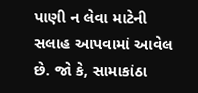પાણી ન લેવા માટેની સલાહ આપવામાં આવેલ છે. જો કે, સામાકાંઠા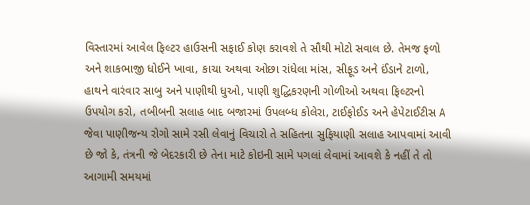વિસ્તારમાં આવેલ ફિલ્ટર હાઉસની સફાઈ કોણ કરાવશે તે સૌથી મોટો સવાલ છે. તેમજ ફળો અને શાકભાજી ધોઈને ખાવા, કાચા અથવા ઓછા રાંધેલા માંસ, સીફૂડ અને ઈંડાને ટાળો, હાથને વારંવાર સાબુ અને પાણીથી ધુઓ, પાણી શુદ્ધિકરણની ગોળીઓ અથવા ફિલ્ટરનો ઉપયોગ કરો, તબીબની સલાહ બાદ બજારમાં ઉપલબ્ધ કોલેરા, ટાઈફોઈડ અને હેપેટાઈટીસ A જેવા પાણીજન્ય રોગો સામે રસી લેવાનું વિચારો તે સહિતના સુફિયાણી સલાહ આપવામાં આવી છે જો કે, તંત્રની જે બેદરકારી છે તેના માટે કોઇની સામે પગલાં લેવામાં આવશે કે નહીં તે તો આગામી સમયમાં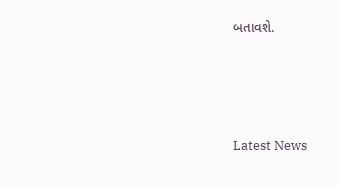બતાવશે.






Latest News